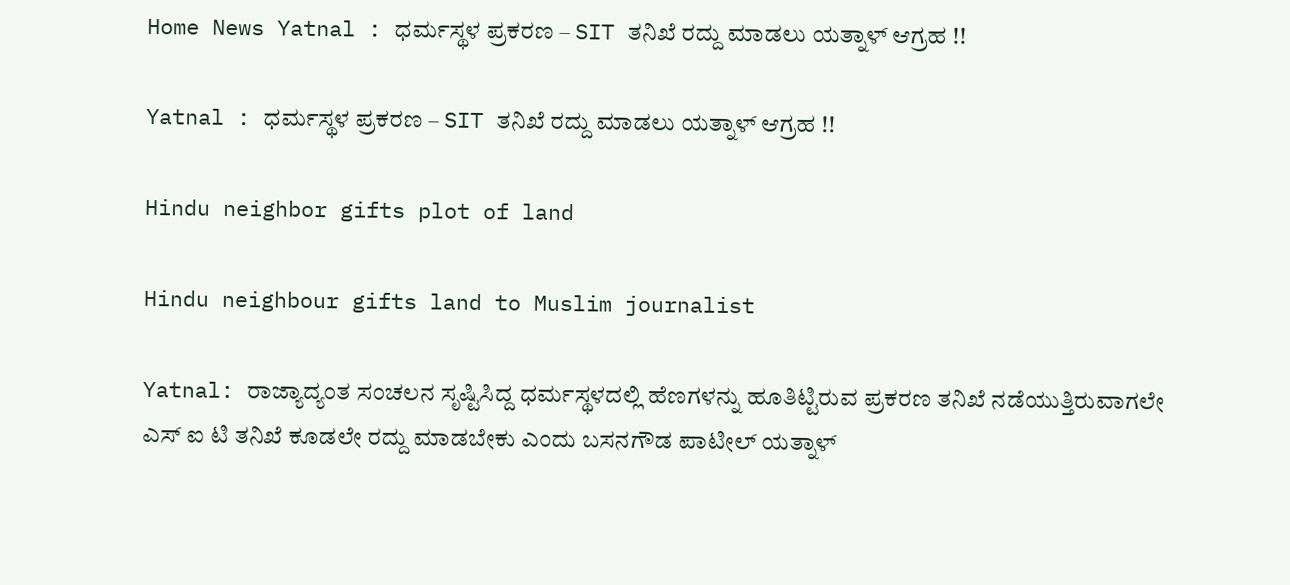Home News Yatnal : ಧರ್ಮಸ್ಥಳ ಪ್ರಕರಣ – SIT ತನಿಖೆ ರದ್ದು ಮಾಡಲು ಯತ್ನಾಳ್ ಆಗ್ರಹ !!

Yatnal : ಧರ್ಮಸ್ಥಳ ಪ್ರಕರಣ – SIT ತನಿಖೆ ರದ್ದು ಮಾಡಲು ಯತ್ನಾಳ್ ಆಗ್ರಹ !!

Hindu neighbor gifts plot of land

Hindu neighbour gifts land to Muslim journalist

Yatnal: ರಾಜ್ಯಾದ್ಯಂತ ಸಂಚಲನ ಸೃಷ್ಟಿಸಿದ್ದ ಧರ್ಮಸ್ಥಳದಲ್ಲಿ ಹೆಣಗಳನ್ನು ಹೂತಿಟ್ಟಿರುವ ಪ್ರಕರಣ ತನಿಖೆ ನಡೆಯುತ್ತಿರುವಾಗಲೇ ಎಸ್ ಐ ಟಿ ತನಿಖೆ ಕೂಡಲೇ ರದ್ದು ಮಾಡಬೇಕು ಎಂದು ಬಸನಗೌಡ ಪಾಟೀಲ್ ಯತ್ನಾಳ್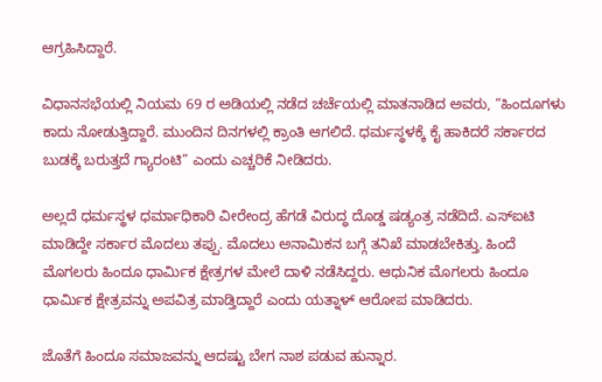ಆಗ್ರಹಿಸಿದ್ದಾರೆ.

ವಿಧಾನಸಭೆಯಲ್ಲಿ ನಿಯಮ 69 ರ ಅಡಿಯಲ್ಲಿ ನಡೆದ ಚರ್ಚೆಯಲ್ಲಿ ಮಾತನಾಡಿದ ಅವರು, “ಹಿಂದೂಗಳು ಕಾದು ನೋಡುತ್ತಿದ್ದಾರೆ. ಮುಂದಿನ ದಿನಗಳಲ್ಲಿ ಕ್ರಾಂತಿ ಆಗಲಿದೆ. ಧರ್ಮಸ್ಥಳಕ್ಕೆ ಕೈ ಹಾಕಿದರೆ ಸರ್ಕಾರದ ಬುಡಕ್ಕೆ ಬರುತ್ತದೆ ಗ್ಯಾರಂಟಿ” ಎಂದು ಎಚ್ಚರಿಕೆ ನೀಡಿದರು.

ಅಲ್ಲದೆ ಧರ್ಮಸ್ಥಳ ಧರ್ಮಾಧಿಕಾರಿ ವೀರೇಂದ್ರ ಹೆಗಡೆ ವಿರುದ್ಧ ದೊಡ್ಡ ಷಡ್ಯಂತ್ರ ನಡೆದಿದೆ. ಎಸ್‌ಐಟಿ ಮಾಡಿದ್ದೇ ಸರ್ಕಾರ ಮೊದಲು ತಪ್ಪು. ಮೊದಲು ಅನಾಮಿಕನ ಬಗ್ಗೆ ತನಿಖೆ ಮಾಡಬೇಕಿತ್ತು. ಹಿಂದೆ ಮೊಗಲರು ಹಿಂದೂ ಧಾರ್ಮಿಕ ಕ್ಷೇತ್ರಗಳ ಮೇಲೆ ದಾಳಿ ನಡೆಸಿದ್ದರು. ಆಧುನಿಕ ಮೊಗಲರು ಹಿಂದೂ ಧಾರ್ಮಿಕ ಕ್ಷೇತ್ರವನ್ನು ಅಪವಿತ್ರ ಮಾಡ್ತಿದ್ದಾರೆ ಎಂದು ಯತ್ನಾಳ್ ಆರೋಪ ಮಾಡಿದರು.

ಜೊತೆಗೆ ಹಿಂದೂ ಸಮಾಜವನ್ನು ಆದಷ್ಟು ಬೇಗ ನಾಶ ಪಡುವ ಹುನ್ನಾರ.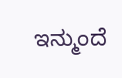ಇನ್ಮುಂದೆ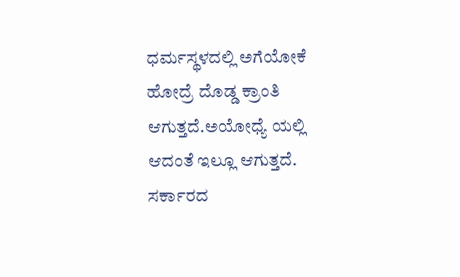ಧರ್ಮಸ್ಥಳದಲ್ಲಿ ಅಗೆಯೋಕೆ ಹೋದ್ರೆ ದೊಡ್ಡ ಕ್ರಾಂತಿ ಆಗುತ್ತದೆ.ಅಯೋಧ್ಯೆ ಯಲ್ಲಿ ಆದಂತೆ ಇಲ್ಲೂ ಆಗುತ್ತದೆ. ಸರ್ಕಾರದ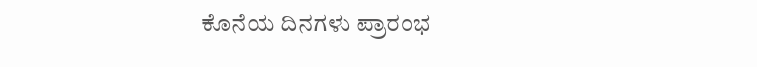ಕೊನೆಯ ದಿನಗಳು ಪ್ರಾರಂಭ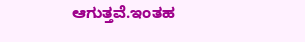ಆಗುತ್ತವೆ.ಇಂತಹ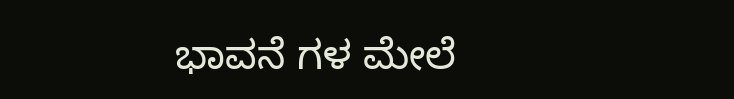ಭಾವನೆ ಗಳ ಮೇಲೆ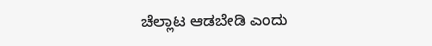ಚೆಲ್ಲಾಟ ಆಡಬೇಡಿ ಎಂದು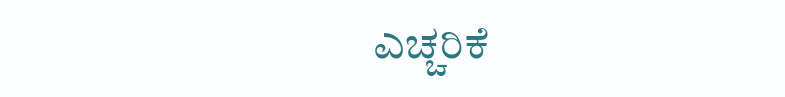ಎಚ್ಚರಿಕೆ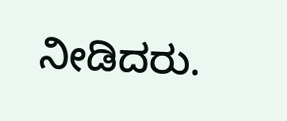ನೀಡಿದರು.